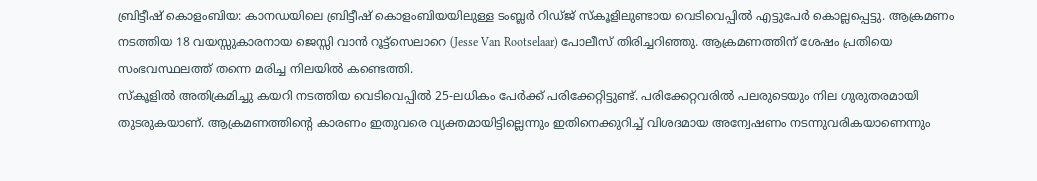ബ്രിട്ടീഷ് കൊളംബിയ: കാനഡയിലെ ബ്രിട്ടീഷ് കൊളംബിയയിലുള്ള ടംബ്ലർ റിഡ്ജ് സ്കൂളിലുണ്ടായ വെടിവെപ്പിൽ എട്ടുപേർ കൊല്ലപ്പെട്ടു. ആക്രമണം നടത്തിയ 18 വയസ്സുകാരനായ ജെസ്സി വാൻ റൂട്ട്സെലാറെ (Jesse Van Rootselaar) പോലീസ് തിരിച്ചറിഞ്ഞു. ആക്രമണത്തിന് ശേഷം പ്രതിയെ സംഭവസ്ഥലത്ത് തന്നെ മരിച്ച നിലയിൽ കണ്ടെത്തി.
സ്കൂളിൽ അതിക്രമിച്ചു കയറി നടത്തിയ വെടിവെപ്പിൽ 25-ലധികം പേർക്ക് പരിക്കേറ്റിട്ടുണ്ട്. പരിക്കേറ്റവരിൽ പലരുടെയും നില ഗുരുതരമായി തുടരുകയാണ്. ആക്രമണത്തിന്റെ കാരണം ഇതുവരെ വ്യക്തമായിട്ടില്ലെന്നും ഇതിനെക്കുറിച്ച് വിശദമായ അന്വേഷണം നടന്നുവരികയാണെന്നും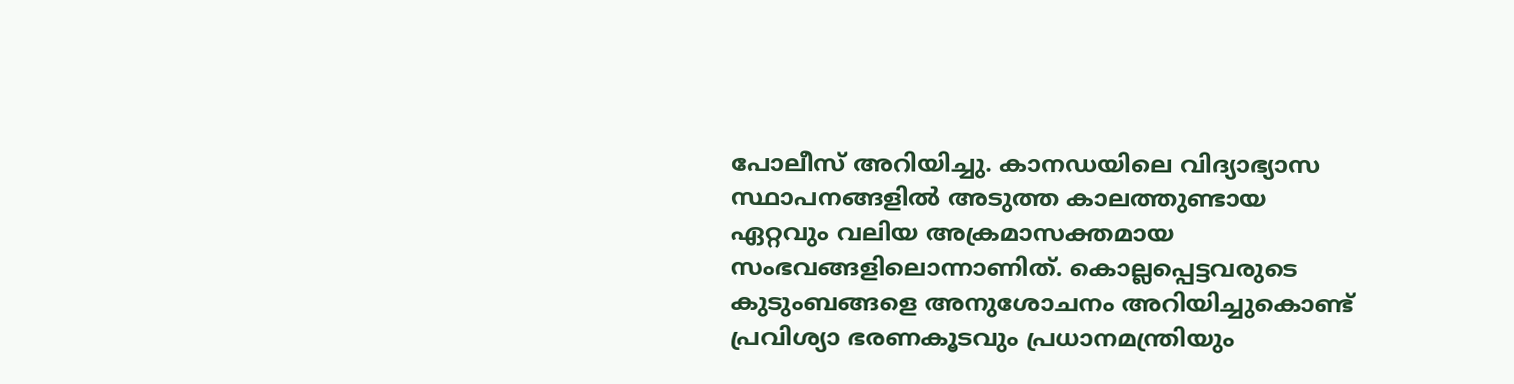പോലീസ് അറിയിച്ചു. കാനഡയിലെ വിദ്യാഭ്യാസ സ്ഥാപനങ്ങളിൽ അടുത്ത കാലത്തുണ്ടായ ഏറ്റവും വലിയ അക്രമാസക്തമായ സംഭവങ്ങളിലൊന്നാണിത്. കൊല്ലപ്പെട്ടവരുടെ കുടുംബങ്ങളെ അനുശോചനം അറിയിച്ചുകൊണ്ട് പ്രവിശ്യാ ഭരണകൂടവും പ്രധാനമന്ത്രിയും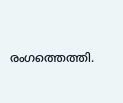രംഗത്തെത്തി.